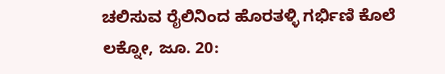ಚಲಿಸುವ ರೈಲಿನಿಂದ ಹೊರತಳ್ಳಿ ಗರ್ಭಿಣಿ ಕೊಲೆ
ಲಕ್ನೋ, ಜೂ. 20: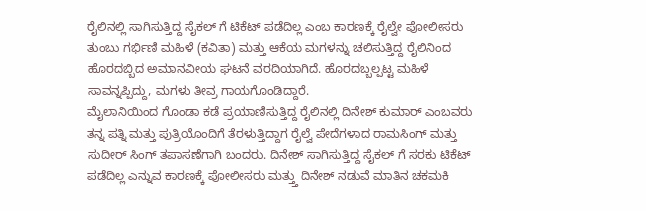ರೈಲಿನಲ್ಲಿ ಸಾಗಿಸುತ್ತಿದ್ದ ಸೈಕಲ್ ಗೆ ಟಿಕೆಟ್ ಪಡೆದಿಲ್ಲ ಎಂಬ ಕಾರಣಕ್ಕೆ ರೈಲ್ವೇ ಪೋಲೀಸರು ತುಂಬು ಗರ್ಭಿಣಿ ಮಹಿಳೆ (ಕವಿತಾ) ಮತ್ತು ಆಕೆಯ ಮಗಳನ್ನು ಚಲಿಸುತ್ತಿದ್ದ ರೈಲಿನಿಂದ ಹೊರದಬ್ಬಿದ ಅಮಾನವೀಯ ಘಟನೆ ವರದಿಯಾಗಿದೆ. ಹೊರದಬ್ಬಲ್ಪಟ್ಟ ಮಹಿಳೆ ಸಾವನ್ನಪ್ಪಿದ್ದು, ಮಗಳು ತೀವ್ರ ಗಾಯಗೊಂಡಿದ್ದಾರೆ.
ಮೈಲಾನಿಯಿಂದ ಗೊಂಡಾ ಕಡೆ ಪ್ರಯಾಣಿಸುತ್ತಿದ್ದ ರೈಲಿನಲ್ಲಿ ದಿನೇಶ್ ಕುಮಾರ್ ಎಂಬವರು ತನ್ನ ಪತ್ನಿ ಮತ್ತು ಪುತ್ರಿಯೊಂದಿಗೆ ತೆರಳುತ್ತಿದ್ದಾಗ ರೈಲ್ವೆ ಪೇದೆಗಳಾದ ರಾಮಸಿಂಗ್ ಮತ್ತು ಸುದೀರ್ ಸಿಂಗ್ ತಪಾಸಣೆಗಾಗಿ ಬಂದರು. ದಿನೇಶ್ ಸಾಗಿಸುತ್ತಿದ್ದ ಸೈಕಲ್ ಗೆ ಸರಕು ಟಿಕೆಟ್ ಪಡೆದಿಲ್ಲ ಎನ್ನುವ ಕಾರಣಕ್ಕೆ ಪೋಲೀಸರು ಮತ್ತ್ತು ದಿನೇಶ್ ನಡುವೆ ಮಾತಿನ ಚಕಮಕಿ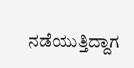ನಡೆಯುತ್ತಿದ್ದಾಗ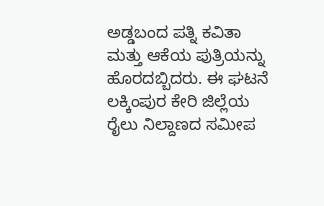ಅಡ್ಡಬಂದ ಪತ್ನಿ ಕವಿತಾ ಮತ್ತು ಆಕೆಯ ಪುತ್ರಿಯನ್ನು ಹೊರದಬ್ಬಿದರು. ಈ ಘಟನೆ ಲಕ್ಕಿಂಪುರ ಕೇರಿ ಜಿಲ್ಲೆಯ ರೈಲು ನಿಲ್ದಾಣದ ಸಮೀಪ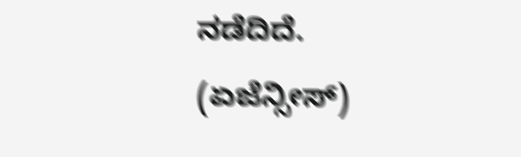ನಡೆದಿದೆ.
(ಏಜೆನ್ಸೀಸ್)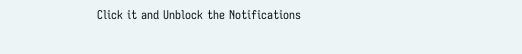Click it and Unblock the Notifications